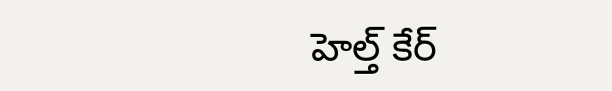హెల్త్ కేర్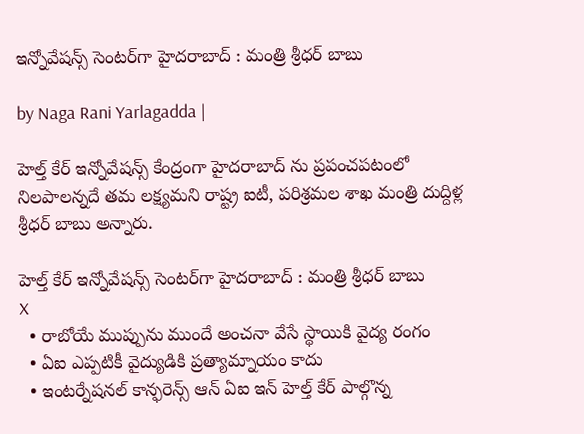ఇన్నోవేషన్స్ సెంటర్‌గా హైదరాబాద్ : మంత్రి శ్రీధర్ బాబు

by Naga Rani Yarlagadda |

హెల్త్ కేర్ ఇన్నోవేషన్స్ కేంద్రంగా హైదరాబాద్‌ ను ప్రపంచపటంలో నిలపాలన్నదే తమ లక్ష్యమని రాష్ట్ర ఐటీ, పరిశ్రమల శాఖ మంత్రి దుద్దిళ్ల శ్రీధర్ బాబు అన్నారు.

హెల్త్ కేర్ ఇన్నోవేషన్స్ సెంటర్‌గా హైదరాబాద్ : మంత్రి శ్రీధర్ బాబు
X
  • రాబోయే ముప్పును ముందే అంచనా వేసే స్థాయికి వైద్య రంగం
  • ఏఐ ఎప్పటికీ వైద్యుడికి ప్రత్యామ్నాయం కాదు
  • ఇంటర్నేషనల్ కాన్ఫరెన్స్ ఆన్ ఏఐ ఇన్ హెల్త్ కేర్ పాల్గొన్న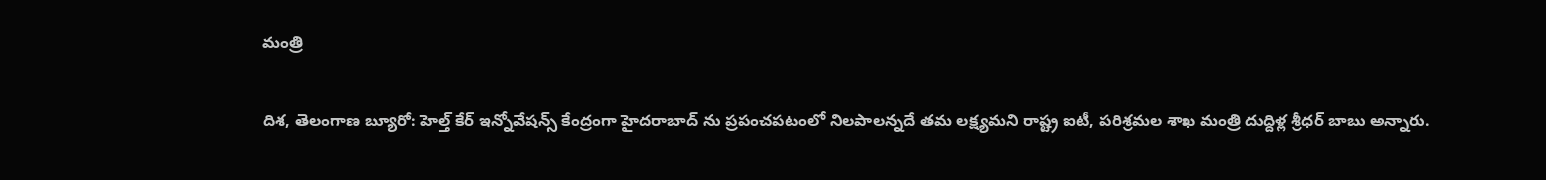మంత్రి

దిశ, తెలంగాణ బ్యూరో: హెల్త్ కేర్ ఇన్నోవేషన్స్ కేంద్రంగా హైదరాబాద్‌ ను ప్రపంచపటంలో నిలపాలన్నదే తమ లక్ష్యమని రాష్ట్ర ఐటీ, పరిశ్రమల శాఖ మంత్రి దుద్దిళ్ల శ్రీధర్ బాబు అన్నారు.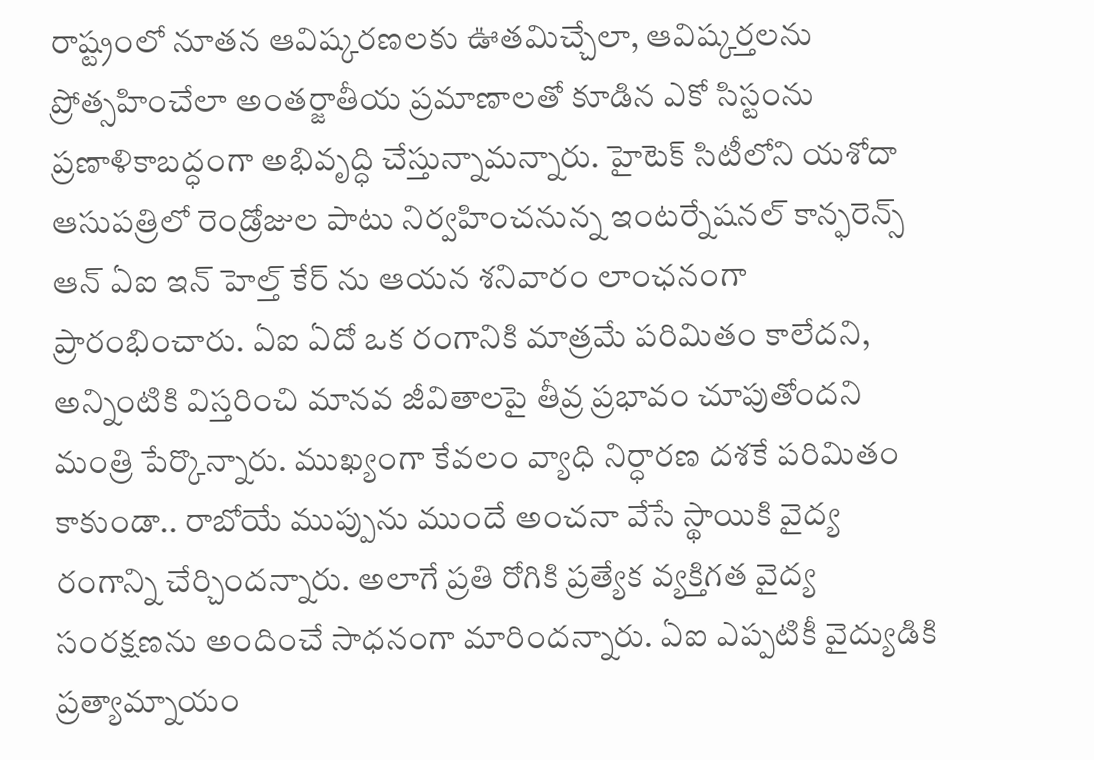రాష్ట్రంలో నూతన ఆవిష్కరణలకు ఊతమిచ్చేలా, ఆవిష్కర్తలను ప్రోత్సహించేలా అంతర్జాతీయ ప్రమాణాలతో కూడిన ఎకో సిస్టంను ప్రణాళికాబద్ధంగా అభివృద్ధి చేస్తున్నామన్నారు. హైటెక్ సిటీలోని యశోదా ఆసుపత్రిలో రెండ్రోజుల పాటు నిర్వహించనున్న ఇంటర్నేషనల్ కాన్ఫరెన్స్ ఆన్ ఏఐ ఇన్ హెల్త్ కేర్ ను ఆయన శనివారం లాంఛనంగా ప్రారంభించారు. ఏఐ ఏదో ఒక రంగానికి మాత్రమే పరిమితం కాలేదని, అన్నింటికి విస్తరించి మానవ జీవితాలపై తీవ్ర ప్రభావం చూపుతోందని మంత్రి పేర్కొన్నారు. ముఖ్యంగా కేవలం వ్యాధి నిర్ధారణ దశకే పరిమితం కాకుండా.. రాబోయే ముప్పును ముందే అంచనా వేసే స్థాయికి వైద్య రంగాన్ని చేర్చిందన్నారు. అలాగే ప్రతి రోగికి ప్రత్యేక వ్యక్తిగత వైద్య సంరక్షణను అందించే సాధనంగా మారిందన్నారు. ఏఐ ఎప్పటికీ వైద్యుడికి ప్రత్యామ్నాయం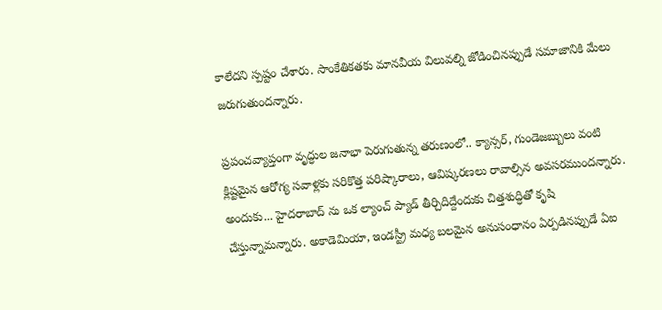కాలేదని స్పష్టం చేశారు. సాంకేతికతకు మానవీయ విలువల్ని జోడించినప్పుడే సమాజానికి మేలు జరుగుతుందన్నారు.

ప్రపంచవ్యాప్తంగా వృద్ధుల జనాభా పెరుగుతున్న తరుణంలో.. క్యాన్సర్, గుండెజబ్బులు వంటి క్లిష్టమైన ఆరోగ్య సవాళ్లకు సరికొత్త పరిష్కారాలు, ఆవిష్కరణలు రావాల్సిన అవసరముందన్నారు. అందుకు... హైదరాబాద్ ను ఒక ల్యాంచ్ ప్యాడ్ తీర్చిదిద్దేందుకు చిత్తశుద్ధితో కృషి చేస్తున్నామన్నారు. అకాడెమియా, ఇండస్ట్రీ మధ్య బలమైన అనుసంధానం ఏర్పడినప్పుడే ఏఐ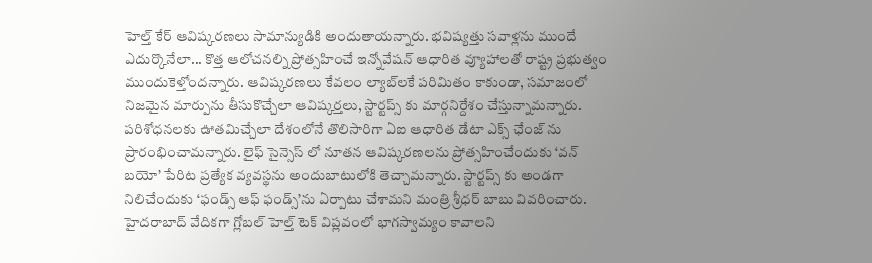హెల్త్ కేర్ ఆవిష్కరణలు సామాన్యుడికి అందుతాయన్నారు. భవిష్యత్తు సవాళ్లను ముందే ఎదుర్కొనేలా... కొత్త ఆలోచనల్ని ప్రోత్సహించే ఇన్నోవేషన్ ఆధారిత వ్యూహాలతో రాష్ట్ర ప్రభుత్వం ముందుకెళ్తోందన్నారు. ఆవిష్కరణలు కేవలం ల్యాబ్‌లకే పరిమితం కాకుండా, సమాజంలో నిజమైన మార్పును తీసుకొచ్చేలా ఆవిష్కర్తలు, స్టార్టప్స్ కు మార్గనిర్దేశం చేస్తున్నామన్నారు. పరిశోధనలకు ఊతమిచ్చేలా దేశంలోనే తొలిసారిగా ఏఐ ఆధారిత డేటా ఎక్స్ ఛేంజ్ ను ప్రారంభించామన్నారు. లైఫ్ సైన్సెస్ లో నూతన ఆవిష్కరణలను ప్రోత్సహించేందుకు ‘వన్ బయో’ పేరిట ప్రత్యేక వ్యవస్థను అందుబాటులోకి తెచ్చామన్నారు. స్టార్టప్స్ కు అండగా నిలిచేందుకు ‘ఫండ్స్ ఆఫ్ ఫండ్స్’ను ఏర్పాటు చేశామని మంత్రి శ్రీధర్ బాబు వివరించారు. హైదరాబాద్ వేదికగా గ్లోబల్ హెల్త్ టెక్ విప్లవంలో భాగస్వామ్యం కావాలని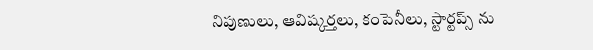నిపుణులు, ఆవిష్కర్తలు, కంపెనీలు, స్టార్టప్స్ ను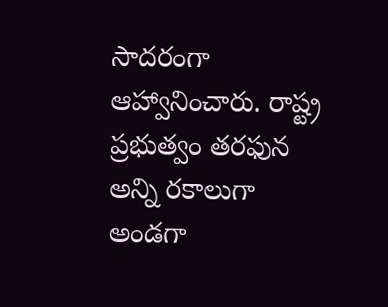సాదరంగా ఆహ్వానించారు. రాష్ట్ర ప్రభుత్వం తరఫున అన్ని రకాలుగా అండగా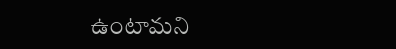ఉంటామని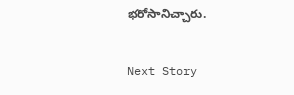భరోసానిచ్చారు.

Next Story